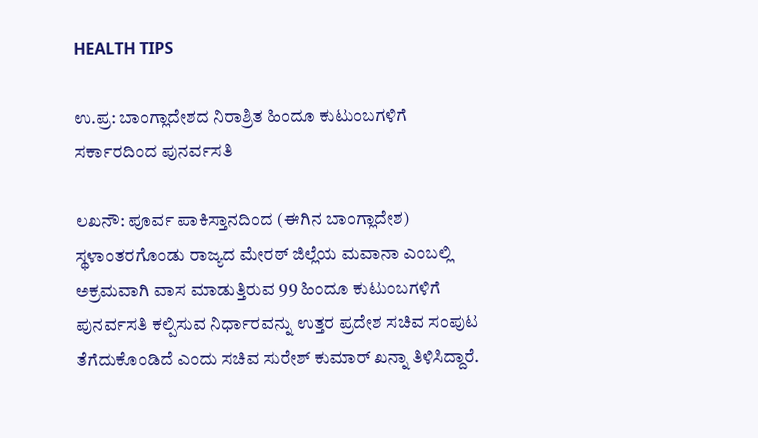HEALTH TIPS

ಉ.ಪ್ರ: ಬಾಂಗ್ಲಾದೇಶದ ನಿರಾಶ್ರಿತ ಹಿಂದೂ ಕುಟುಂಬಗಳಿಗೆ ಸರ್ಕಾರದಿಂದ ಪುನರ್ವಸತಿ

ಲಖನೌ: ಪೂರ್ವ ಪಾಕಿಸ್ತಾನದಿಂದ (ಈಗಿನ ಬಾಂಗ್ಲಾದೇಶ) ಸ್ಥಳಾಂತರಗೊಂಡು ರಾಜ್ಯದ ಮೇರಠ್ ಜಿಲ್ಲೆಯ ಮವಾನಾ ಎಂಬಲ್ಲಿ ಅಕ್ರಮವಾಗಿ ವಾಸ ಮಾಡುತ್ತಿರುವ 99 ಹಿಂದೂ ಕುಟುಂಬಗಳಿಗೆ ಪುನರ್ವಸತಿ ಕಲ್ಪಿಸುವ ನಿರ್ಧಾರವನ್ನು ಉತ್ತರ ಪ್ರದೇಶ ಸಚಿವ ಸಂಪುಟ ತೆಗೆದುಕೊಂಡಿದೆ ಎಂದು ಸಚಿವ ಸುರೇಶ್ ಕುಮಾರ್ ಖನ್ನಾ ತಿಳಿಸಿದ್ದಾರೆ.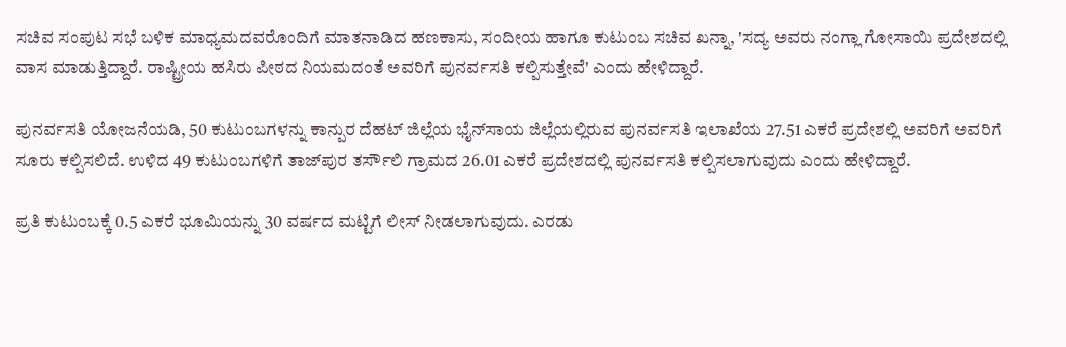ಸಚಿವ ಸಂಪುಟ ಸಭೆ ಬಳಿಕ ಮಾಧ್ಯಮದವರೊಂದಿಗೆ ಮಾತನಾಡಿದ ಹಣಕಾಸು, ಸಂದೀಯ ಹಾಗೂ ಕುಟುಂಬ ಸಚಿವ ಖನ್ನಾ, 'ಸದ್ಯ ಅವರು ನಂಗ್ಲಾ ಗೋಸಾಯಿ ‍ಪ್ರದೇಶದಲ್ಲಿ ವಾಸ ಮಾಡುತ್ತಿದ್ದಾರೆ. ರಾಷ್ಟ್ರೀಯ ಹಸಿರು ಪೀಠದ ನಿಯಮದಂತೆ ಅವರಿಗೆ ಪುನರ್ವಸತಿ ಕಲ್ಪಿಸುತ್ತೇವೆ' ಎಂದು ಹೇಳಿದ್ದಾರೆ.

ಪುನರ್ವಸತಿ ಯೋಜನೆಯಡಿ, 50 ಕುಟುಂಬಗಳನ್ನು ಕಾನ್ಪುರ ದೆಹಟ್ ಜಿಲ್ಲೆಯ ಭೈನ್‌ಸಾಯ ಜಿಲ್ಲೆಯಲ್ಲಿರುವ ಪುನರ್ವಸತಿ ಇಲಾಖೆಯ 27.51 ಎಕರೆ ಪ್ರದೇಶಲ್ಲಿ ಅವರಿಗೆ ಅವರಿಗೆ ಸೂರು ಕಲ್ಪಿಸಲಿದೆ. ಉಳಿದ 49 ಕುಟುಂಬಗಳಿಗೆ ತಾಜ್‌ಪುರ ತರ್ಸೌಲಿ ಗ್ರಾಮದ 26.01 ಎಕರೆ ಪ್ರದೇಶದಲ್ಲಿ ಪುನರ್ವಸತಿ ಕಲ್ಪಿಸಲಾಗುವುದು ಎಂದು ಹೇಳಿದ್ದಾರೆ.

ಪ್ರತಿ ಕುಟುಂಬಕ್ಕೆ 0.5 ಎಕರೆ ಭೂಮಿಯನ್ನು 30 ವರ್ಷದ ಮಟ್ಟಿಗೆ ಲೀಸ್‌ ನೀಡಲಾಗುವುದು. ಎರಡು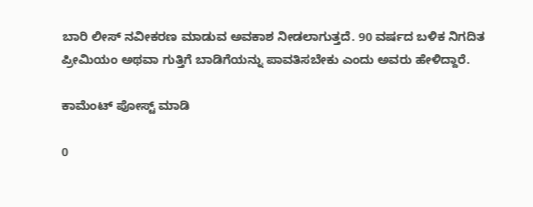ಬಾರಿ ಲೀಸ್ ನವೀಕರಣ ಮಾಡುವ ಅವಕಾಶ ನೀಡಲಾಗುತ್ತದೆ. 90 ವರ್ಷದ ಬಳಿಕ ನಿಗದಿತ ಪ್ರೀಮಿಯಂ ಅಥವಾ ಗುತ್ತಿಗೆ ಬಾಡಿಗೆಯನ್ನು ಪಾವತಿಸಬೇಕು ಎಂದು ಅವರು ಹೇಳಿದ್ದಾರೆ.

ಕಾಮೆಂಟ್‌‌ ಪೋಸ್ಟ್‌ ಮಾಡಿ

0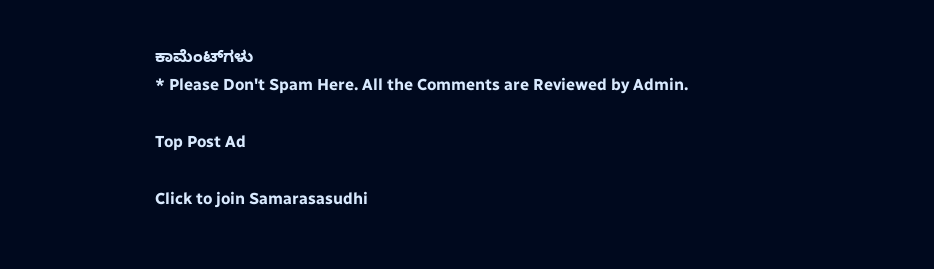ಕಾಮೆಂಟ್‌ಗಳು
* Please Don't Spam Here. All the Comments are Reviewed by Admin.

Top Post Ad

Click to join Samarasasudhi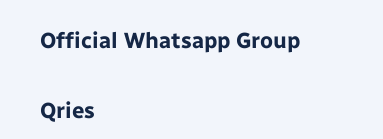Official Whatsapp Group

Qries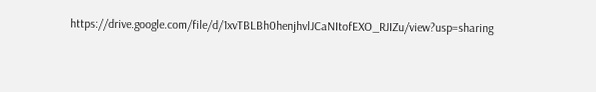https://drive.google.com/file/d/1xvTBLBh0henjhvlJCaNItofEXO_RJIZu/view?usp=sharing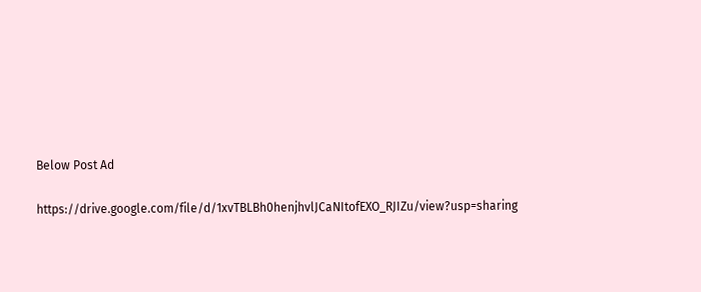Below Post Ad

https://drive.google.com/file/d/1xvTBLBh0henjhvlJCaNItofEXO_RJIZu/view?usp=sharing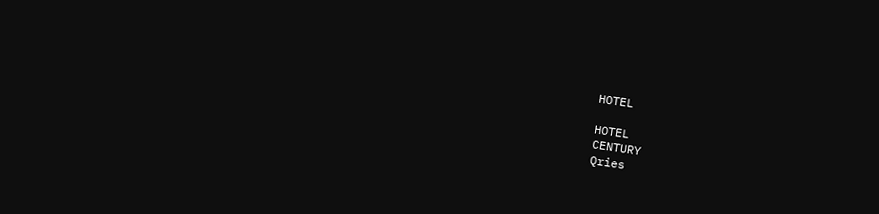HOTEL

HOTEL
CENTURY
Qries